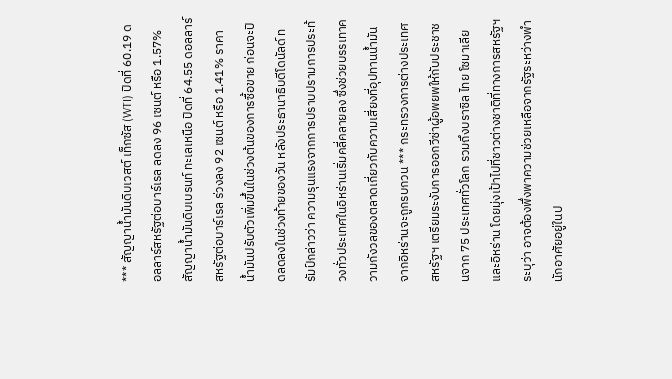*** สัญญาน้ำมันดิบเวสต์ เท็กซัส (WTI) ปิดที่ 60.19 ดอลลาร์สหรัฐต่อบาร์เรล ลดลง 96 เซนต์ หรือ 1.57% สัญญาน้ำมันดิบเบรนท์ ทะเลเหนือ ปิดที่ 64.55 ดอลลาร์สหรัฐต่อบาร์เรล ร่วงลง 92 เซนต์ หรือ 1.41% ราคาน้ำมันปรับตัวเพิ่มขึ้นในช่วงต้นของการซื้อขาย ก่อนจะปิดลดลงในช่วงท้ายของวัน หลังประธานาธิบดีโดนัลด์ ทรัมป์กล่าวว่า ความรุนแรงจากการปราบปรามการประท้วงทั่วประเทศในอิหร่านเริ่มคลี่คลายลง ซึ่งช่วยบรรเทาความกังวลของตลาดเกี่ยวกับความเสี่ยงที่อุปทานน้ำมันจากอิหร่านจะถูกรบกวน *** กระทรวงการต่างประเทศสหรัฐฯ เตรียมระงับการออกวีซ่าผู้อพยพให้กับประชาชนจาก 75 ประเทศทั่วโลก รวมถึงบราซิล ไทย โซมาเลีย และอิหร่าน โดยมุ่งเป้าไปที่ชาวต่างชาติที่ทางการสหรัฐฯ ระบุว่า อาจต้องพึ่งพาความช่วยเหลือจากรัฐระหว่างพำนักอาศัยอยู่ในป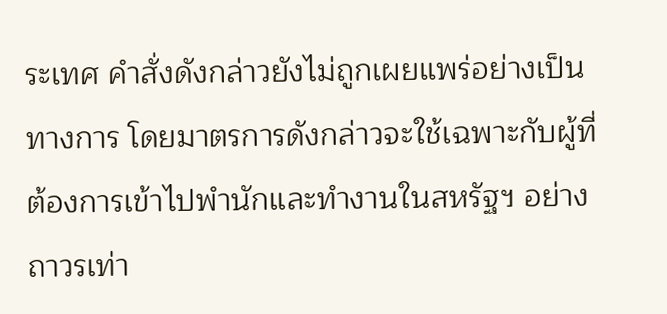ระเทศ คำสั่งดังกล่าวยังไม่ถูกเผยแพร่อย่างเป็นทางการ โดยมาตรการดังกล่าวจะใช้เฉพาะกับผู้ที่ต้องการเข้าไปพำนักและทำงานในสหรัฐฯ อย่างถาวรเท่า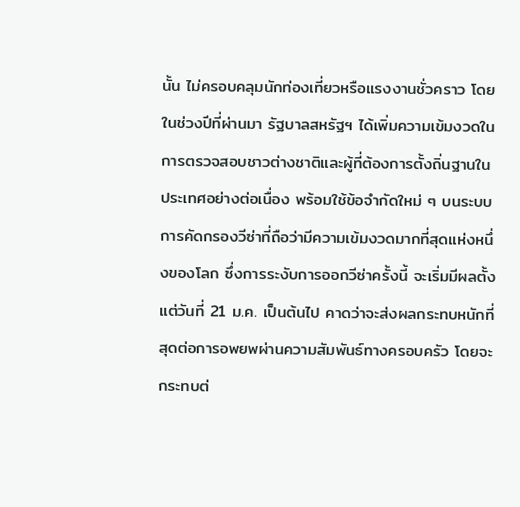นั้น ไม่ครอบคลุมนักท่องเที่ยวหรือแรงงานชั่วคราว โดยในช่วงปีที่ผ่านมา รัฐบาลสหรัฐฯ ได้เพิ่มความเข้มงวดในการตรวจสอบชาวต่างชาติและผู้ที่ต้องการตั้งถิ่นฐานในประเทศอย่างต่อเนื่อง พร้อมใช้ข้อจำกัดใหม่ ๆ บนระบบการคัดกรองวีซ่าที่ถือว่ามีความเข้มงวดมากที่สุดแห่งหนึ่งของโลก ซึ่งการระงับการออกวีซ่าครั้งนี้ จะเริ่มมีผลตั้งแต่วันที่ 21 ม.ค. เป็นต้นไป คาดว่าจะส่งผลกระทบหนักที่สุดต่อการอพยพผ่านความสัมพันธ์ทางครอบครัว โดยจะกระทบต่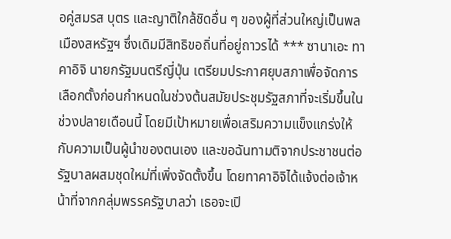อคู่สมรส บุตร และญาติใกล้ชิดอื่น ๆ ของผู้ที่ส่วนใหญ่เป็นพลเมืองสหรัฐฯ ซึ่งเดิมมีสิทธิขอถิ่นที่อยู่ถาวรได้ *** ซานาเอะ ทาคาอิจิ นายกรัฐมนตรีญี่ปุ่น เตรียมประกาศยุบสภาเพื่อจัดการเลือกตั้งก่อนกำหนดในช่วงต้นสมัยประชุมรัฐสภาที่จะเริ่มขึ้นในช่วงปลายเดือนนี้ โดยมีเป้าหมายเพื่อเสริมความแข็งแกร่งให้กับความเป็นผู้นำของตนเอง และขอฉันทามติจากประชาชนต่อรัฐบาลผสมชุดใหม่ที่เพิ่งจัดตั้งขึ้น โดยทาคาอิจิได้แจ้งต่อเจ้าหน้าที่จากกลุ่มพรรครัฐบาลว่า เธอจะเปิ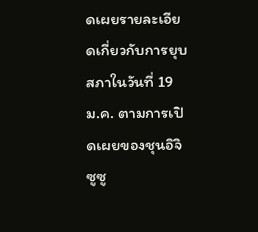ดเผยรายละเอียดเกี่ยวกับการยุบสภาในวันที่ 19 ม.ค. ตามการเปิดเผยของชุนอิจิ ซูซู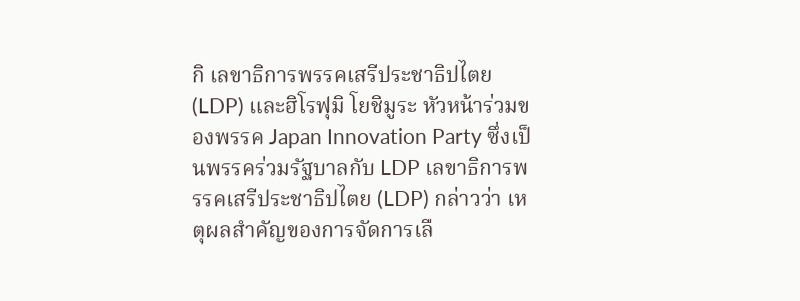กิ เลขาธิการพรรคเสรีประชาธิปไตย (LDP) และฮิโรฟุมิ โยชิมูระ หัวหน้าร่วมของพรรค Japan Innovation Party ซึ่งเป็นพรรคร่วมรัฐบาลกับ LDP เลขาธิการพรรคเสรีประชาธิปไตย (LDP) กล่าวว่า เหตุผลสำคัญของการจัดการเลื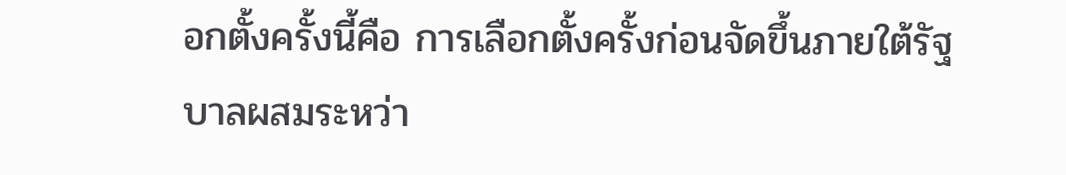อกตั้งครั้งนี้คือ การเลือกตั้งครั้งก่อนจัดขึ้นภายใต้รัฐบาลผสมระหว่า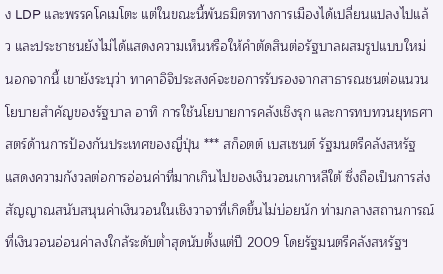ง LDP และพรรคโคเมโตะ แต่ในขณะนี้พันธมิตรทางการเมืองได้เปลี่ยนแปลงไปแล้ว และประชาชนยังไม่ได้แสดงความเห็นหรือให้คำตัดสินต่อรัฐบาลผสมรูปแบบใหม่ นอกจากนี้ เขายังระบุว่า ทาคาอิจิประสงค์จะขอการรับรองจากสาธารณชนต่อแนวนโยบายสำคัญของรัฐบาล อาทิ การใช้นโยบายการคลังเชิงรุก และการทบทวนยุทธศาสตร์ด้านการป้องกันประเทศของญี่ปุ่น *** สก็อตต์ เบสเซนต์ รัฐมนตรีคลังสหรัฐ แสดงความกังวลต่อการอ่อนค่าที่มากเกินไปของเงินวอนเกาหลีใต้ ซึ่งถือเป็นการส่งสัญญาณสนับสนุนค่าเงินวอนในเชิงวาจาที่เกิดขึ้นไม่บ่อยนัก ท่ามกลางสถานการณ์ที่เงินวอนอ่อนค่าลงใกล้ระดับต่ำสุดนับตั้งแต่ปี 2009 โดยรัฐมนตรีคลังสหรัฐฯ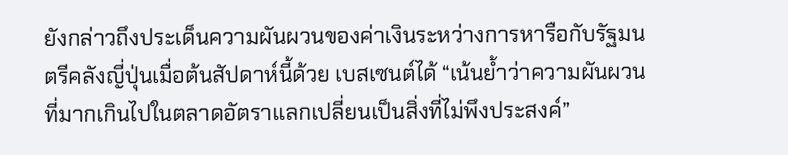ยังกล่าวถึงประเด็นความผันผวนของค่าเงินระหว่างการหารือกับรัฐมนตรีคลังญี่ปุ่นเมื่อต้นสัปดาห์นี้ด้วย เบสเซนต์ได้ “เน้นย้ำว่าความผันผวนที่มากเกินไปในตลาดอัตราแลกเปลี่ยนเป็นสิ่งที่ไม่พึงประสงค์”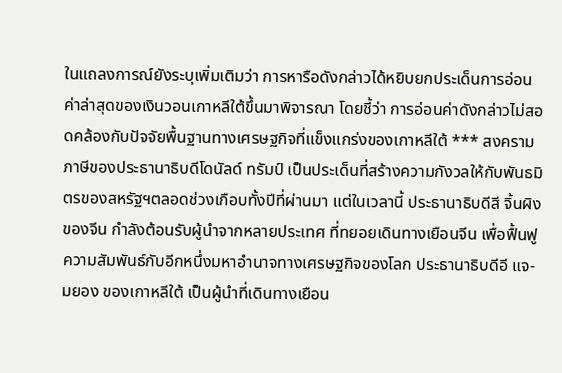ในแถลงการณ์ยังระบุเพิ่มเติมว่า การหารือดังกล่าวได้หยิบยกประเด็นการอ่อนค่าล่าสุดของเงินวอนเกาหลีใต้ขึ้นมาพิจารณา โดยชี้ว่า การอ่อนค่าดังกล่าวไม่สอดคล้องกับปัจจัยพื้นฐานทางเศรษฐกิจที่แข็งแกร่งของเกาหลีใต้ *** สงครามภาษีของประธานาธิบดีโดนัลด์ ทรัมป์ เป็นประเด็นที่สร้างความกังวลให้กับพันธมิตรของสหรัฐฯตลอดช่วงเกือบทั้งปีที่ผ่านมา แต่ในเวลานี้ ประธานาธิบดีสี จิ้นผิง ของจีน กำลังต้อนรับผู้นำจากหลายประเทศ ที่ทยอยเดินทางเยือนจีน เพื่อฟื้นฟูความสัมพันธ์กับอีกหนึ่งมหาอำนาจทางเศรษฐกิจของโลก ประธานาธิบดีอี แจ-มยอง ของเกาหลีใต้ เป็นผู้นำที่เดินทางเยือน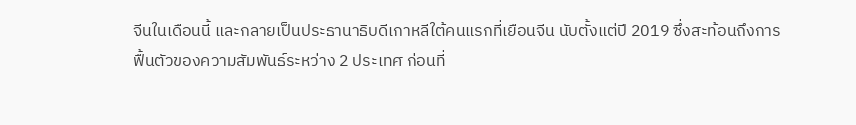จีนในเดือนนี้ และกลายเป็นประธานาธิบดีเกาหลีใต้คนแรกที่เยือนจีน นับตั้งแต่ปี 2019 ซึ่งสะท้อนถึงการฟื้นตัวของความสัมพันธ์ระหว่าง 2 ประเทศ ก่อนที่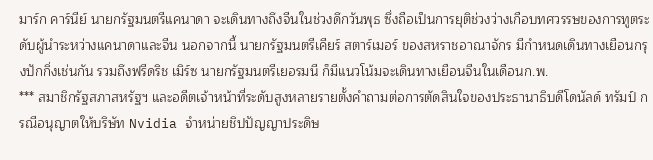มาร์ก คาร์นีย์ นายกรัฐมนตรีแคนาดา จะเดินทางถึงจีนในช่วงดึกวันพุธ ซึ่งถือเป็นการยุติช่วงว่างเกือบทศวรรษของการทูตระดับผู้นำระหว่างแคนาดาและจีน นอกจากนี้ นายกรัฐมนตรีเคียร์ สตาร์เมอร์ ของสหราชอาณาจักร มีกำหนดเดินทางเยือนกรุงปักกิ่งเช่นกัน รวมถึงฟรีดริช เมิร์ซ นายกรัฐมนตรีเยอรมนี ก็มีแนวโน้มจะเดินทางเยือนจีนในเดือนก.พ.
*** สมาชิกรัฐสภาสหรัฐฯ และอดีตเจ้าหน้าที่ระดับสูงหลายรายตั้งคำถามต่อการตัดสินใจของประธานาธิบดีโดนัลด์ ทรัมป์ กรณีอนุญาตให้บริษัท Nvidia จำหน่ายชิปปัญญาประดิษ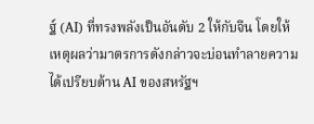ฐ์ (AI) ที่ทรงพลังเป็นอันดับ 2 ให้กับจีน โดยให้เหตุผลว่ามาตรการดังกล่าวจะบ่อนทำลายความได้เปรียบด้าน AI ของสหรัฐฯ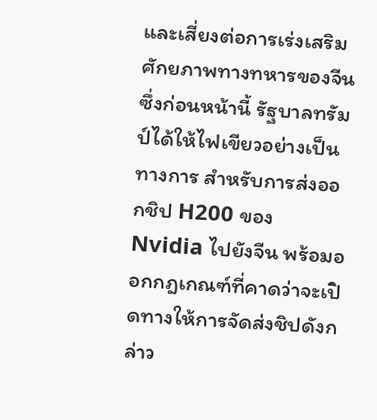และเสี่ยงต่อการเร่งเสริมศักยภาพทางทหารของจีน ซึ่งก่อนหน้านี้ รัฐบาลทรัมป์ได้ให้ไฟเขียวอย่างเป็นทางการ สำหรับการส่งออกชิป H200 ของ Nvidia ไปยังจีน พร้อมออกกฎเกณฑ์ที่คาดว่าจะเปิดทางให้การจัดส่งชิปดังกล่าว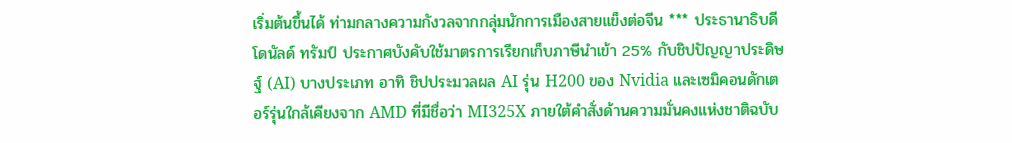เริ่มต้นขึ้นได้ ท่ามกลางความกังวลจากกลุ่มนักการเมืองสายแข็งต่อจีน *** ประธานาธิบดีโดนัลด์ ทรัมป์ ประกาศบังคับใช้มาตรการเรียกเก็บภาษีนำเข้า 25% กับชิปปัญญาประดิษฐ์ (AI) บางประเภท อาทิ ชิปประมวลผล AI รุ่น H200 ของ Nvidia และเซมิคอนดักเตอร์รุ่นใกล้เคียงจาก AMD ที่มีชื่อว่า MI325X ภายใต้คำสั่งด้านความมั่นคงแห่งชาติฉบับ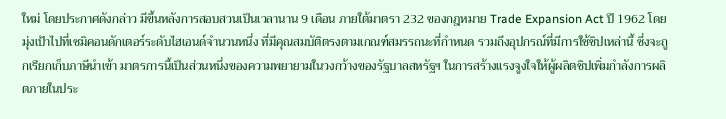ใหม่ โดยประกาศดังกล่าว มีขึ้นหลังการสอบสวนเป็นเวลานาน 9 เดือน ภายใต้มาตรา 232 ของกฎหมาย Trade Expansion Act ปี 1962 โดยมุ่งเป้าไปที่เซมิคอนดักเตอร์ระดับไฮเอนด์จำนวนหนึ่ง ที่มีคุณสมบัติตรงตามเกณฑ์สมรรถนะที่กำหนด รวมถึงอุปกรณ์ที่มีการใช้ชิปเหล่านี้ ซึ่งจะถูกเรียกเก็บภาษีนำเข้า มาตรการนี้เป็นส่วนหนึ่งของความพยายามในวงกว้างของรัฐบาลสหรัฐฯ ในการสร้างแรงจูงใจให้ผู้ผลิตชิปเพิ่มกำลังการผลิตภายในประ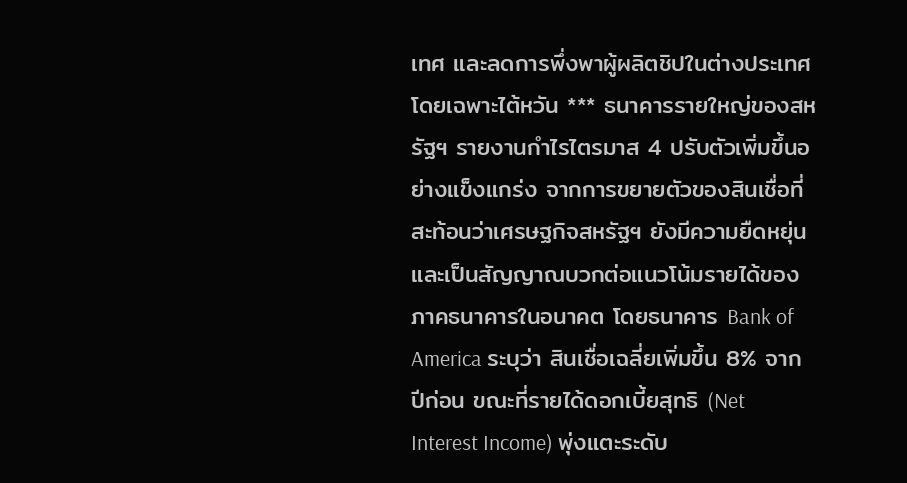เทศ และลดการพึ่งพาผู้ผลิตชิปในต่างประเทศ โดยเฉพาะไต้หวัน *** ธนาคารรายใหญ่ของสหรัฐฯ รายงานกำไรไตรมาส 4 ปรับตัวเพิ่มขึ้นอย่างแข็งแกร่ง จากการขยายตัวของสินเชื่อที่สะท้อนว่าเศรษฐกิจสหรัฐฯ ยังมีความยืดหยุ่น และเป็นสัญญาณบวกต่อแนวโน้มรายได้ของภาคธนาคารในอนาคต โดยธนาคาร Bank of America ระบุว่า สินเชื่อเฉลี่ยเพิ่มขึ้น 8% จากปีก่อน ขณะที่รายได้ดอกเบี้ยสุทธิ (Net Interest Income) พุ่งแตะระดับ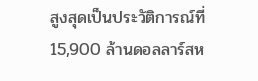สูงสุดเป็นประวัติการณ์ที่ 15,900 ล้านดอลลาร์สห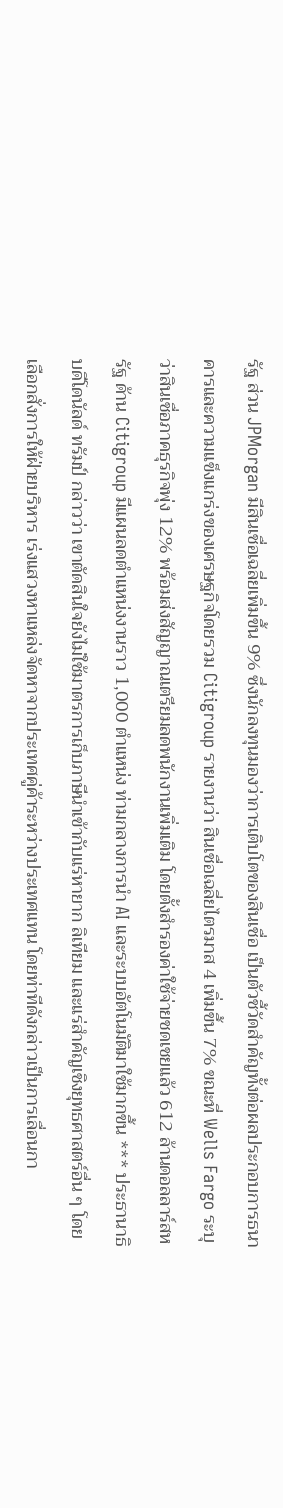รัฐ ส่วน JPMorgan มีสินเชื่อเฉลี่ยเพิ่มขึ้น 9% ซึ่งนักลงทุนมองว่าการเติบโตของสินเชื่อ เป็นตัวชี้วัดสำคัญทั้งต่อผลประกอบการธนาคารและความแข็งแกร่งของเศรษฐกิจโดยรวม Citigroup รายงานว่า สินเชื่อเฉลี่ยไตรมาส 4 เพิ่มขึ้น 7% ขณะที่ Wells Fargo ระบุว่าสินเชื่อภาคธุรกิจพุ่ง 12% พร้อมส่งสัญญาณเตรียมลดพนักงานเพิ่มเติม โดยตั้งสำรองค่าใช้จ่ายชดเชยแล้ว 612 ล้านดอลลาร์สหรัฐ ด้าน Citigroup มีแผนลดตำแหน่งงานราว 1,000 ตำแหน่ง ท่ามกลางการนำ AI และระบบอัตโนมัติมาใช้มากขึ้น *** ประธานาธิบดีโดนัลด์ ทรัมป์ กล่าวว่า เขาตัดสินใจยังไม่ใช้มาตรการเก็บภาษีนำเข้ากับแร่หายาก ลิเทียม และแร่สำคัญเชิงยุทธศาสตร์อื่น ๆ โดยเลือกสั่งการให้ฝ่ายบริหาร เร่งแสวงหาแหล่งจัดหาจากประเทศคู่ค้าระหว่างประเทศแทน โดยท่าทีดังกล่าวเป็นการเลื่อนกา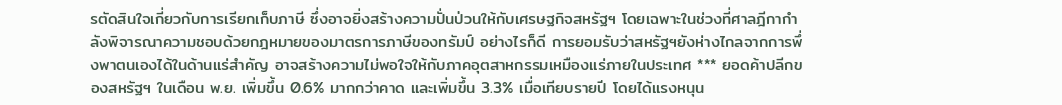รตัดสินใจเกี่ยวกับการเรียกเก็บภาษี ซึ่งอาจยิ่งสร้างความปั่นป่วนให้กับเศรษฐกิจสหรัฐฯ โดยเฉพาะในช่วงที่ศาลฎีกากำลังพิจารณาความชอบด้วยกฎหมายของมาตรการภาษีของทรัมป์ อย่างไรก็ดี การยอมรับว่าสหรัฐฯยังห่างไกลจากการพึ่งพาตนเองได้ในด้านแร่สำคัญ อาจสร้างความไม่พอใจให้กับภาคอุตสาหกรรมเหมืองแร่ภายในประเทศ *** ยอดค้าปลีกของสหรัฐฯ ในเดือน พ.ย. เพิ่มขึ้น 0.6% มากกว่าคาด และเพิ่มขึ้น 3.3% เมื่อเทียบรายปี โดยได้แรงหนุน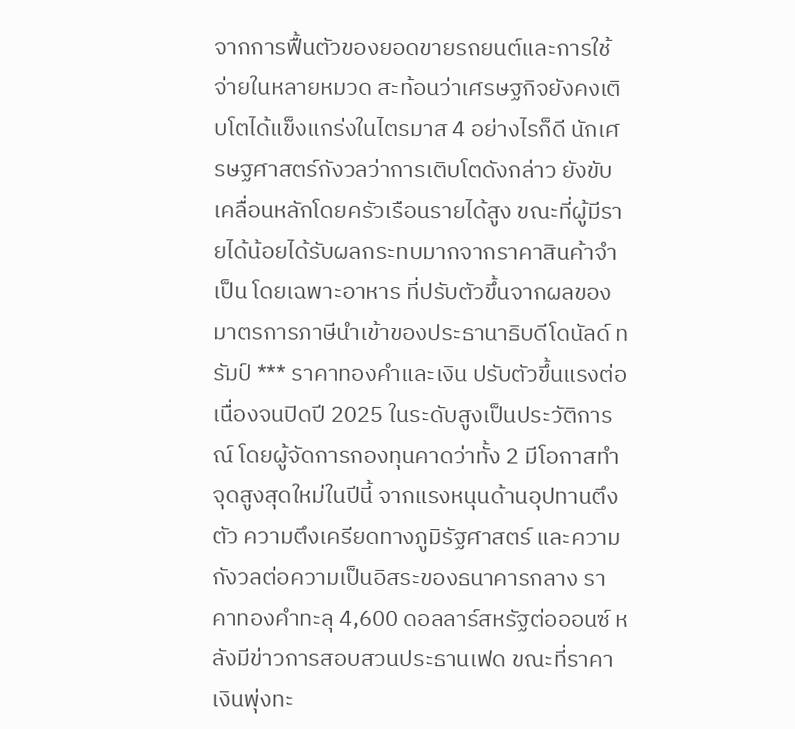จากการฟื้นตัวของยอดขายรถยนต์และการใช้จ่ายในหลายหมวด สะท้อนว่าเศรษฐกิจยังคงเติบโตได้แข็งแกร่งในไตรมาส 4 อย่างไรก็ดี นักเศรษฐศาสตร์กังวลว่าการเติบโตดังกล่าว ยังขับเคลื่อนหลักโดยครัวเรือนรายได้สูง ขณะที่ผู้มีรายได้น้อยได้รับผลกระทบมากจากราคาสินค้าจำเป็น โดยเฉพาะอาหาร ที่ปรับตัวขึ้นจากผลของมาตรการภาษีนำเข้าของประธานาธิบดีโดนัลด์ ทรัมป์ *** ราคาทองคำและเงิน ปรับตัวขึ้นแรงต่อเนื่องจนปิดปี 2025 ในระดับสูงเป็นประวัติการณ์ โดยผู้จัดการกองทุนคาดว่าทั้ง 2 มีโอกาสทำจุดสูงสุดใหม่ในปีนี้ จากแรงหนุนด้านอุปทานตึงตัว ความตึงเครียดทางภูมิรัฐศาสตร์ และความกังวลต่อความเป็นอิสระของธนาคารกลาง ราคาทองคำทะลุ 4,600 ดอลลาร์สหรัฐต่อออนซ์ หลังมีข่าวการสอบสวนประธานเฟด ขณะที่ราคาเงินพุ่งทะ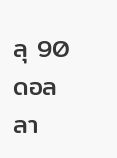ลุ 90 ดอลลา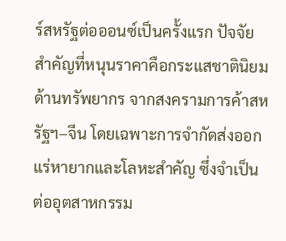ร์สหรัฐต่อออนซ์เป็นครั้งแรก ปัจจัยสำคัญที่หนุนราคาคือกระแสชาตินิยมด้านทรัพยากร จากสงครามการค้าสหรัฐฯ–จีน โดยเฉพาะการจำกัดส่งออกแร่หายากและโลหะสำคัญ ซึ่งจำเป็นต่ออุตสาหกรรม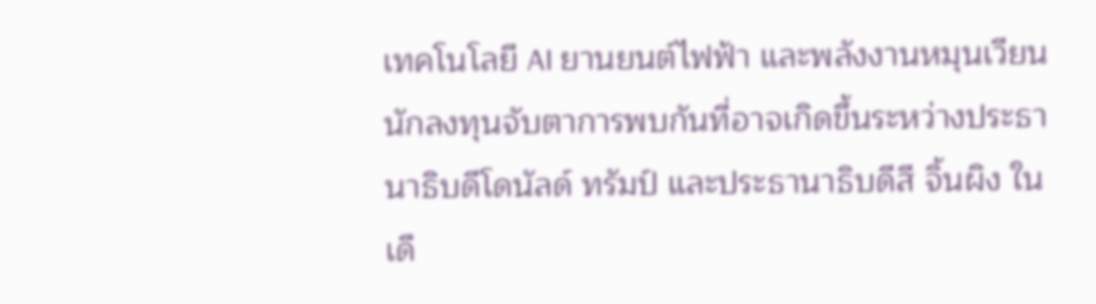เทคโนโลยี AI ยานยนต์ไฟฟ้า และพลังงานหมุนเวียน นักลงทุนจับตาการพบกันที่อาจเกิดขึ้นระหว่างประธานาธิบดีโดนัลด์ ทรัมป์ และประธานาธิบดีสี จิ้นผิง ในเดื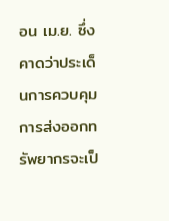อน เม.ย. ซึ่งคาดว่าประเด็นการควบคุมการส่งออกทรัพยากรจะเป็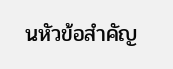นหัวข้อสำคัญ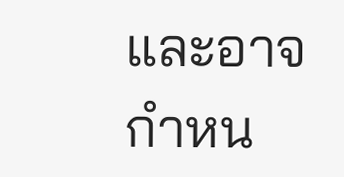และอาจกำหน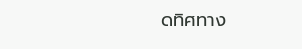ดทิศทาง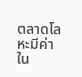ตลาดโลหะมีค่าใน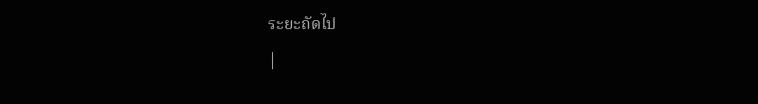ระยะถัดไป
|